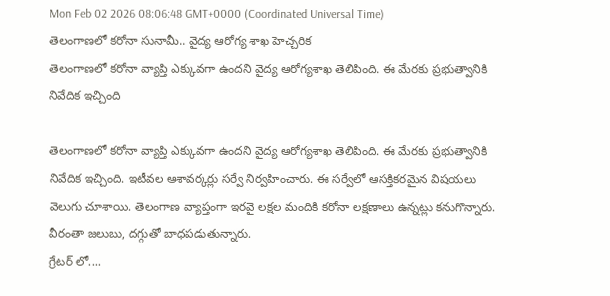Mon Feb 02 2026 08:06:48 GMT+0000 (Coordinated Universal Time)
తెలంగాణలో కరోనా సునామీ.. వైద్య ఆరోగ్య శాఖ హెచ్చరిక
తెలంగాణలో కరోనా వ్యాప్తి ఎక్కువగా ఉందని వైద్య ఆరోగ్యశాఖ తెలిపింది. ఈ మేరకు ప్రభుత్వానికి నివేదిక ఇచ్చింది

తెలంగాణలో కరోనా వ్యాప్తి ఎక్కువగా ఉందని వైద్య ఆరోగ్యశాఖ తెలిపింది. ఈ మేరకు ప్రభుత్వానికి నివేదిక ఇచ్చింది. ఇటీవల ఆశావర్కర్లు సర్వే నిర్వహించారు. ఈ సర్వేలో ఆసక్తికరమైన విషయలు వెలుగు చూశాయి. తెలంగాణ వ్యాప్తంగా ఇరవై లక్షల మందికి కరోనా లక్షణాలు ఉన్నట్లు కనుగొన్నారు. వీరంతా జలుబు, దగ్గుతో బాధపడుతున్నారు.
గ్రేటర్ లో....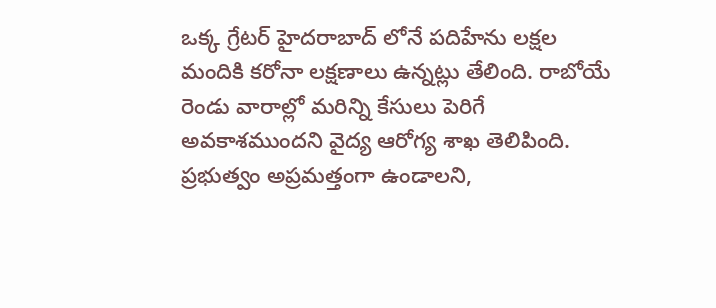ఒక్క గ్రేటర్ హైదరాబాద్ లోనే పదిహేను లక్షల మందికి కరోనా లక్షణాలు ఉన్నట్లు తేలింది. రాబోయే రెండు వారాల్లో మరిన్ని కేసులు పెరిగే అవకాశముందని వైద్య ఆరోగ్య శాఖ తెలిపింది. ప్రభుత్వం అప్రమత్తంగా ఉండాలని,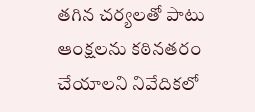తగిన చర్యలతో పాటు ఆంక్షలను కఠినతరం చేయాలని నివేదికలో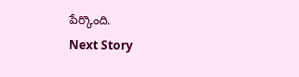పేర్కొంది.
Next Story